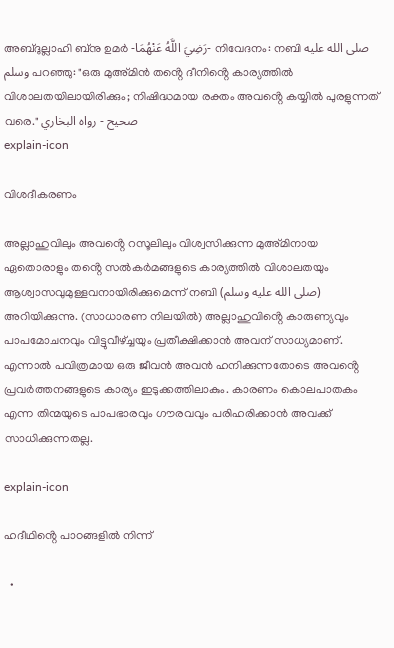അബ്ദുല്ലാഹി ബ്‌നു ഉമർ -رَضِيَ اللَّهُ عَنْهُمَا- നിവേദനം: നബി صلى الله عليه وسلم പറഞ്ഞു: "ഒരു മുഅ്മിൻ തൻ്റെ ദീനിൻ്റെ കാര്യത്തിൽ വിശാലതയിലായിരിക്കും; നിഷിദ്ധമായ രക്തം അവൻ്റെ കയ്യിൽ പുരളുന്നത് വരെ." صحيح - رواه البخاري
explain-icon

വിശദീകരണം

അല്ലാഹുവിലും അവൻ്റെ റസൂലിലും വിശ്വസിക്കുന്ന മുഅ്മിനായ ഏതൊരാളും തൻ്റെ സൽകർമങ്ങളുടെ കാര്യത്തിൽ വിശാലതയും ആശ്വാസവുമുള്ളവനായിരിക്കുമെന്ന് നബി (صلى الله عليه وسلم) അറിയിക്കുന്നു. (സാധാരണ നിലയിൽ) അല്ലാഹുവിൻ്റെ കാരുണ്യവും പാപമോചനവും വിട്ടുവീഴ്ച്ചയും പ്രതീക്ഷിക്കാൻ അവന് സാധ്യമാണ്. എന്നാൽ പവിത്രമായ ഒരു ജീവൻ അവൻ ഹനിക്കുന്നതോടെ അവൻ്റെ പ്രവർത്തനങ്ങളുടെ കാര്യം ഇടുക്കത്തിലാകും. കാരണം കൊലപാതകം എന്ന തിന്മയുടെ പാപഭാരവും ഗൗരവവും പരിഹരിക്കാൻ അവക്ക് സാധിക്കുന്നതല്ല.

explain-icon

ഹദീഥിൻ്റെ പാഠങ്ങളിൽ നിന്ന്

  •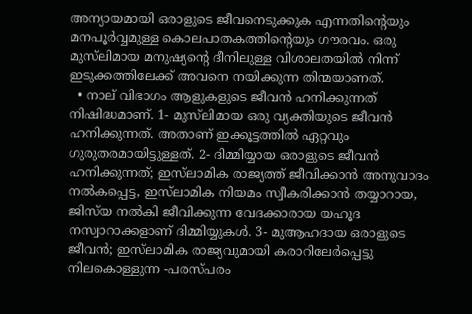അന്യായമായി ഒരാളുടെ ജീവനെടുക്കുക എന്നതിൻ്റെയും മനപൂർവ്വമുള്ള കൊലപാതകത്തിൻ്റെയും ഗൗരവം. ഒരു മുസ്‌ലിമായ മനുഷ്യൻ്റെ ദീനിലുള്ള വിശാലതയിൽ നിന്ന് ഇടുക്കത്തിലേക്ക് അവനെ നയിക്കുന്ന തിന്മയാണത്.
  • നാല് വിഭാഗം ആളുകളുടെ ജീവൻ ഹനിക്കുന്നത് നിഷിദ്ധമാണ്. 1- മുസ്‌ലിമായ ഒരു വ്യക്തിയുടെ ജീവൻ ഹനിക്കുന്നത്. അതാണ് ഇക്കൂട്ടത്തിൽ ഏറ്റവും ഗുരുതരമായിട്ടുള്ളത്. 2- ദിമ്മിയ്യായ ഒരാളുടെ ജീവൻ ഹനിക്കുന്നത്; ഇസ്‌ലാമിക രാജ്യത്ത് ജീവിക്കാൻ അനുവാദം നൽകപ്പെട്ട, ഇസ്‌ലാമിക നിയമം സ്വീകരിക്കാൻ തയ്യാറായ, ജിസ്‌യ നൽകി ജീവിക്കുന്ന വേദക്കാരായ യഹൂദ നസ്വാറാക്കളാണ് ദിമ്മിയ്യുകൾ. 3- മുആഹദായ ഒരാളുടെ ജീവൻ; ഇസ്‌ലാമിക രാജ്യവുമായി കരാറിലേർപ്പെട്ടു നിലകൊള്ളുന്ന -പരസ്പരം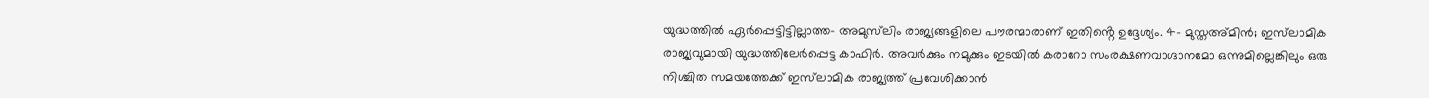യുദ്ധത്തിൽ ഏർപ്പെട്ടിട്ടില്ലാത്ത- അമുസ്‌ലിം രാജ്യങ്ങളിലെ പൗരന്മാരാണ് ഇതിൻ്റെ ഉദ്ദേശ്യം. 4- മുസ്തഅ്മിൻ; ഇസ്‌ലാമിക രാജ്യവുമായി യുദ്ധത്തിലേർപ്പെട്ട കാഫിർ. അവർക്കും നമുക്കും ഇടയിൽ കരാറോ സംരക്ഷണവാഗ്ദാനമോ ഒന്നുമില്ലെങ്കിലും ഒരു നിശ്ചിത സമയത്തേക്ക് ഇസ്‌ലാമിക രാജ്യത്ത് പ്രവേശിക്കാൻ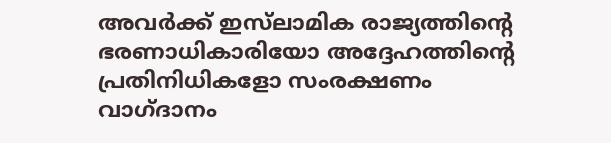അവർക്ക് ഇസ്‌ലാമിക രാജ്യത്തിൻ്റെ ഭരണാധികാരിയോ അദ്ദേഹത്തിൻ്റെ പ്രതിനിധികളോ സംരക്ഷണം വാഗ്ദാനം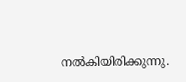നൽകിയിരിക്കുന്നു.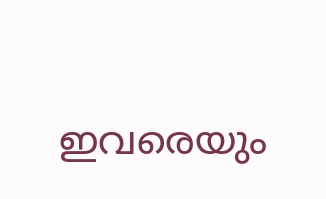ഇവരെയും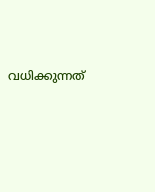വധിക്കുന്നത്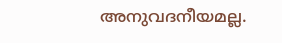അനുവദനീയമല്ല.